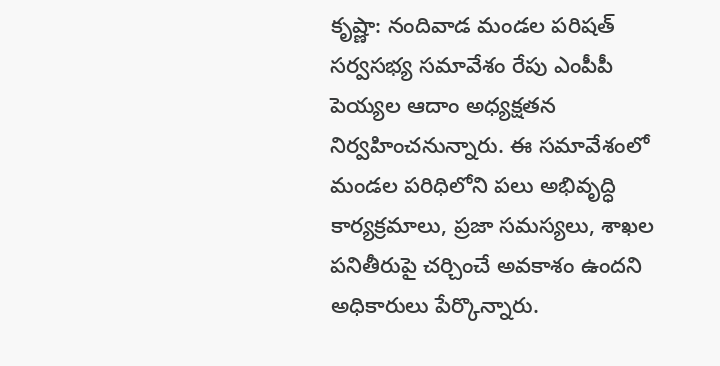కృష్ణా: నందివాడ మండల పరిషత్ సర్వసభ్య సమావేశం రేపు ఎంపీపీ పెయ్యల ఆదాం అధ్యక్షతన నిర్వహించనున్నారు. ఈ సమావేశంలో మండల పరిధిలోని పలు అభివృద్ధి కార్యక్రమాలు, ప్రజా సమస్యలు, శాఖల పనితీరుపై చర్చించే అవకాశం ఉందని అధికారులు పేర్కొన్నారు.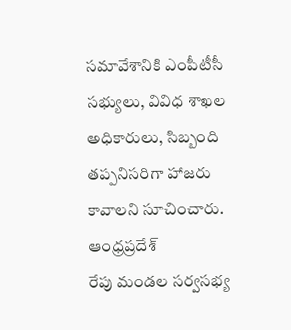సమావేశానికి ఎంపీటీసీ సభ్యులు, వివిధ శాఖల అధికారులు, సిబ్బంది తప్పనిసరిగా హాజరు కావాలని సూచించారు.
ఆంధ్రప్రదేశ్
రేపు మండల సర్వసభ్య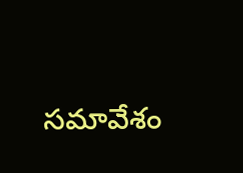సమావేశం